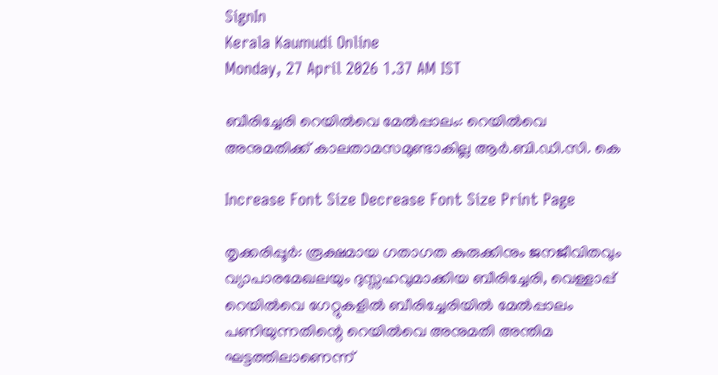SignIn
Kerala Kaumudi Online
Monday, 27 April 2026 1.37 AM IST

ബീരിച്ചേരി റെയിൽവെ മേൽപ്പാലം: റെയിൽവെ അനുമതിക്ക് കാലതാമസമുണ്ടാകില്ല ആർ.ബി.ഡി.സി. കെ

Increase Font Size Decrease Font Size Print Page

തൃക്കരിപ്പൂർ: രൂക്ഷമായ ഗതാഗത കുരുക്കിനും ജനജീവിതവും വ്യാപാരമേഖലയും ദുസ്സഹവുമാക്കിയ ബീരിച്ചേരി, വെള്ളാപ്പ് റെയിൽവെ ഗേറ്റുകളിൽ ബീരിച്ചേരിയിൽ മേൽപ്പാലം പണിയുന്നതിന്റെ റെയിൽവെ അനുമതി അന്തിമ ഘട്ടത്തിലാണെന്ന്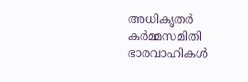അധികൃതർ കർമ്മസമിതി ഭാരവാഹികൾ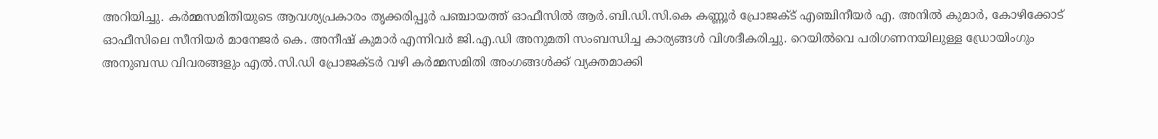അറിയിച്ചു. കർമ്മസമിതിയുടെ ആവശ്യപ്രകാരം തൃക്കരിപ്പൂർ പഞ്ചായത്ത് ഓഫീസിൽ ആർ.ബി.ഡി.സി.കെ കണ്ണൂർ പ്രോജക്ട് എഞ്ചിനീയർ എ. അനിൽ കുമാർ, കോഴിക്കോട് ഓഫീസിലെ സീനിയർ മാനേജർ കെ. അനീഷ് കുമാർ എന്നിവർ ജി.എ.ഡി അനുമതി സംബന്ധിച്ച കാര്യങ്ങൾ വിശദീകരിച്ചു. റെയിൽവെ പരിഗണനയിലുള്ള ഡ്രോയിംഗും അനുബന്ധ വിവരങ്ങളും എൽ.സി.ഡി പ്രോജക്ടർ വഴി കർമ്മസമിതി അംഗങ്ങൾക്ക് വ്യക്തമാക്കി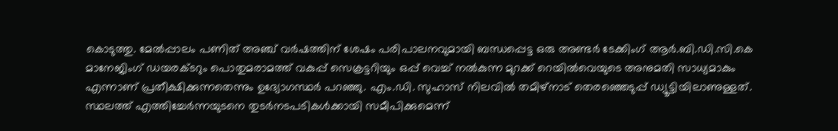കൊടുത്തു. മേൽപ്പാലം പണിത് അഞ്ച് വർഷത്തിന് ശേഷം പരിപാലനവുമായി ബന്ധപ്പെട്ട ഒരു അണ്ടർ ടേക്കിംഗ് ആർ.ബി.ഡി.സി.കെ മാനേജിംഗ് ഡയരക്ടറും പൊതുമരാമത്ത് വകുപ്പ് സെക്രട്ടറിയും ഒപ്പ് വെച്ച് നൽകുന്ന മുറക്ക് റെയിൽവെയുടെ അനുമതി സാധ്യമാകും എന്നാണ് പ്രതീക്ഷിക്കുന്നതെന്നും ഉദ്യോഗസ്ഥർ പറഞ്ഞു. എം.ഡി. സുഹാസ് നിലവിൽ തമിഴ്നാട് തെരഞ്ഞെടുപ്പ് ഡ്യൂട്ടിയിലാണുള്ളത്. സ്ഥലത്ത് എത്തിച്ചേർന്നയുടനെ തുടർനടപടികൾക്കായി സമീപിക്കുമെന്ന്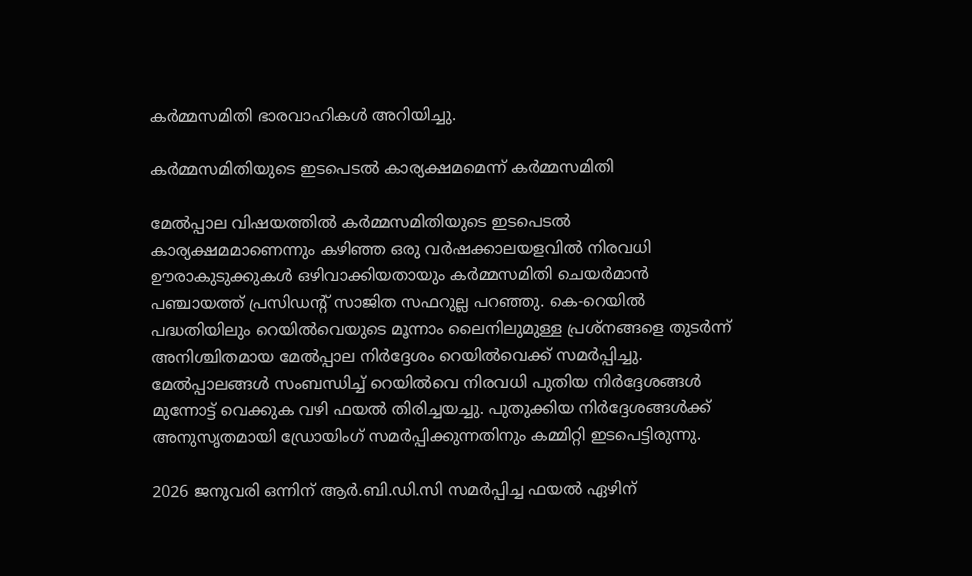കർമ്മസമിതി ഭാരവാഹികൾ അറിയിച്ചു.

കർമ്മസമിതിയുടെ ഇടപെടൽ കാര്യക്ഷമമെന്ന് കർമ്മസമിതി

മേൽപ്പാല വിഷയത്തിൽ കർമ്മസമിതിയുടെ ഇടപെടൽ കാര്യക്ഷമമാണെന്നും കഴിഞ്ഞ ഒരു വർഷക്കാലയളവിൽ നിരവധി ഊരാകുടുക്കുകൾ ഒഴിവാക്കിയതായും കർമ്മസമിതി ചെയർമാൻ പഞ്ചായത്ത് പ്രസിഡന്റ് സാജിത സഫറുല്ല പറഞ്ഞു. കെ-റെയിൽ പദ്ധതിയിലും റെയിൽവെയുടെ മൂന്നാം ലൈനിലുമുള്ള പ്രശ്നങ്ങളെ തുടർന്ന് അനിശ്ചിതമായ മേൽപ്പാല നിർദ്ദേശം റെയിൽവെക്ക് സമർപ്പിച്ചു. മേൽപ്പാലങ്ങൾ സംബന്ധിച്ച് റെയിൽവെ നിരവധി പുതിയ നിർദ്ദേശങ്ങൾ മുന്നോട്ട് വെക്കുക വഴി ഫയൽ തിരിച്ചയച്ചു. പുതുക്കിയ നിർദ്ദേശങ്ങൾക്ക് അനുസൃതമായി ഡ്രോയിംഗ് സമർപ്പിക്കുന്നതിനും കമ്മിറ്റി ഇടപെട്ടിരുന്നു.

2026 ജനുവരി ഒന്നിന് ആർ.ബി.ഡി.സി സമർപ്പിച്ച ഫയൽ ഏഴിന്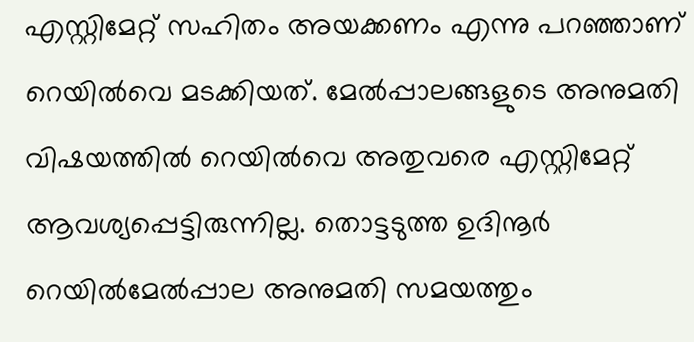എസ്റ്റിമേറ്റ് സഹിതം അയക്കണം എന്നു പറഞ്ഞാണ് റെയിൽവെ മടക്കിയത്. മേൽപ്പാലങ്ങളുടെ അനുമതി വിഷയത്തിൽ റെയിൽവെ അതുവരെ എസ്റ്റിമേറ്റ് ആവശ്യപ്പെട്ടിരുന്നില്ല. തൊട്ടടുത്ത ഉദിനൂർ റെയിൽമേൽപ്പാല അനുമതി സമയത്തും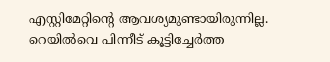എസ്റ്റിമേറ്റിന്റെ ആവശ്യമുണ്ടായിരുന്നില്ല. റെയിൽവെ പിന്നീട് കൂട്ടിച്ചേർത്ത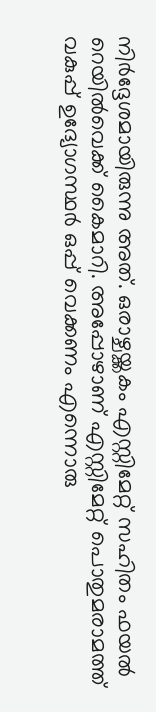നിർദ്ദേശമായിരുന്നു അത്. ഒരാഴ്ചയ്ക്കകം എസ്റ്റിമേറ്റ് സഹിതം ഫയൽ റെയിൽവെക്ക് കൈമാറി. അപ്പോഴാണ് എസ്റ്റിമേറ്റ് പൊതുമരാമത്ത് വകുപ്പ് ഉദ്യോഗസ്ഥർ ഒപ്പ് വെക്കണം എന്നൊരു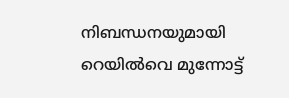നിബന്ധനയുമായി റെയിൽവെ മുന്നോട്ട്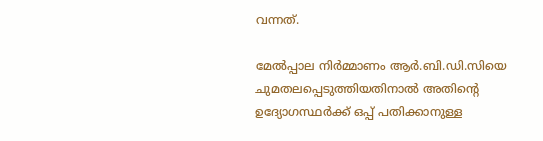വന്നത്.

മേൽപ്പാല നിർമ്മാണം ആർ.ബി.ഡി.സിയെ ചുമതലപ്പെടുത്തിയതിനാൽ അതിന്റെ ഉദ്യോഗസ്ഥർക്ക് ഒപ്പ് പതിക്കാനുള്ള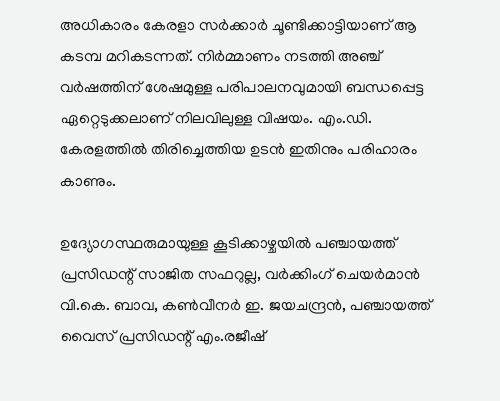അധികാരം കേരളാ സർക്കാർ ചൂണ്ടിക്കാട്ടിയാണ് ആ കടമ്പ മറികടന്നത്. നിർമ്മാണം നടത്തി അഞ്ച് വർഷത്തിന് ശേഷമുള്ള പരിപാലനവുമായി ബന്ധപ്പെട്ട ഏറ്റെടുക്കലാണ്‌ നിലവിലുള്ള വിഷയം. എം.ഡി. കേരളത്തിൽ തിരിച്ചെത്തിയ ഉടൻ ഇതിനും പരിഹാരം കാണും.

ഉദ്യോഗസ്ഥരുമായുള്ള കൂടിക്കാഴ്ചയിൽ പഞ്ചായത്ത് പ്രസിഡന്റ് സാജിത സഫറുല്ല, വർക്കിംഗ് ചെയർമാൻ വി.കെ. ബാവ, കൺവീനർ ഇ. ജയചന്ദ്രൻ, പഞ്ചായത്ത് വൈസ് പ്രസിഡന്റ് എം.രജീഷ്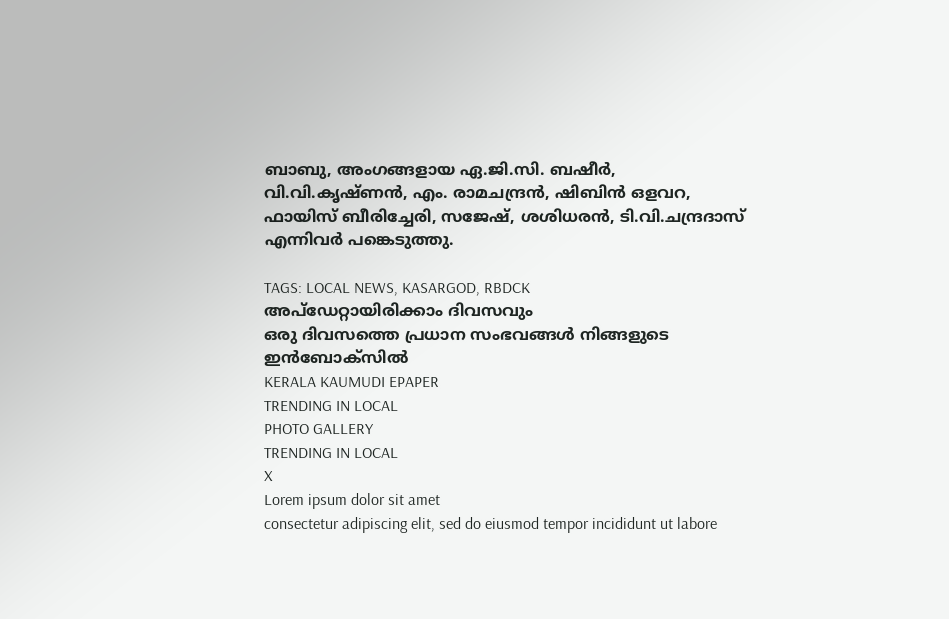ബാബു, അംഗങ്ങളായ ഏ.ജി.സി. ബഷീർ, വി.വി.കൃഷ്ണൻ, എം. രാമചന്ദ്രൻ, ഷിബിൻ ഒളവറ, ഫായിസ് ബീരിച്ചേരി, സജേഷ്, ശശിധരൻ, ടി.വി.ചന്ദ്രദാസ് എന്നിവർ പങ്കെടുത്തു.

TAGS: LOCAL NEWS, KASARGOD, RBDCK
അപ്ഡേറ്റായിരിക്കാം ദിവസവും
ഒരു ദിവസത്തെ പ്രധാന സംഭവങ്ങൾ നിങ്ങളുടെ ഇൻബോക്സിൽ
KERALA KAUMUDI EPAPER
TRENDING IN LOCAL
PHOTO GALLERY
TRENDING IN LOCAL
X
Lorem ipsum dolor sit amet
consectetur adipiscing elit, sed do eiusmod tempor incididunt ut labore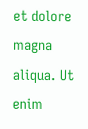et dolore magna aliqua. Ut enim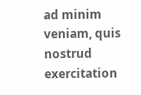ad minim veniam, quis nostrud exercitation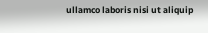ullamco laboris nisi ut aliquip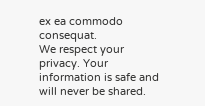ex ea commodo consequat.
We respect your privacy. Your information is safe and will never be shared.